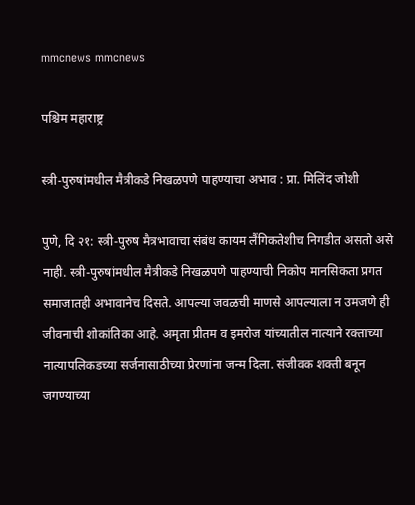mmcnews mmcnews

पश्चिम महाराष्ट्र

स्त्री-पुरुषांमधील मैत्रीकडे निखळपणे पाहण्याचा अभाव : प्रा. मिलिंद जोशी

पुणे, दि २१: स्त्री-पुरुष मैत्रभावाचा संबंध कायम लैंगिकतेशीच निगडीत असतो असे नाही. स्त्री-पुरुषांमधील मैत्रीकडे निखळपणे पाहण्याची निकोप मानसिकता प्रगत समाजातही अभावानेच दिसते. आपल्या जवळची माणसे आपल्याला न उमजणे ही जीवनाची शोकांतिका आहे. अमृता प्रीतम व इमरोज यांच्यातील नात्याने रक्ताच्या नात्यापलिकडच्या सर्जनासाठीच्या प्रेरणांना जन्म दिला. संजीवक शक्ती बनून जगण्याच्या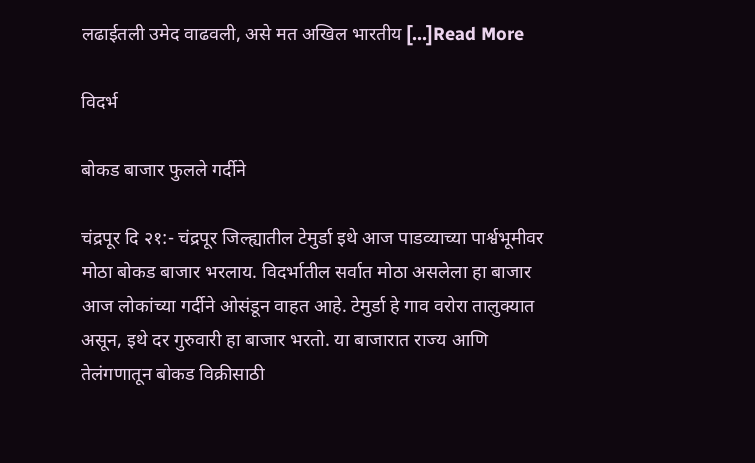लढाईतली उमेद वाढवली, असे मत अखिल भारतीय […]Read More

विदर्भ

बोकड बाजार फुलले गर्दीने

चंद्रपूर दि २१:- चंद्रपूर जिल्ह्यातील टेमुर्डा इथे आज पाडव्याच्या पार्श्वभूमीवर मोठा बोकड बाजार भरलाय. विदर्भातील सर्वात मोठा असलेला हा बाजार आज लोकांच्या गर्दीने ओसंडून वाहत आहे. टेमुर्डा हे गाव वरोरा तालुक्यात असून, इथे दर गुरुवारी हा बाजार भरतो. या बाजारात राज्य आणि तेलंगणातून बोकड विक्रीसाठी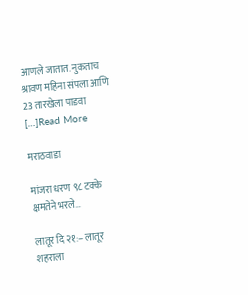आणले जातात. नुकताच श्रावण महिना संपला आणि 23 तारखेला पाडवा […]Read More

मराठवाडा

मांजरा धरण ९८ टक्के क्षमतेने भरले…

लातूर दि २१:– लातूर शहराला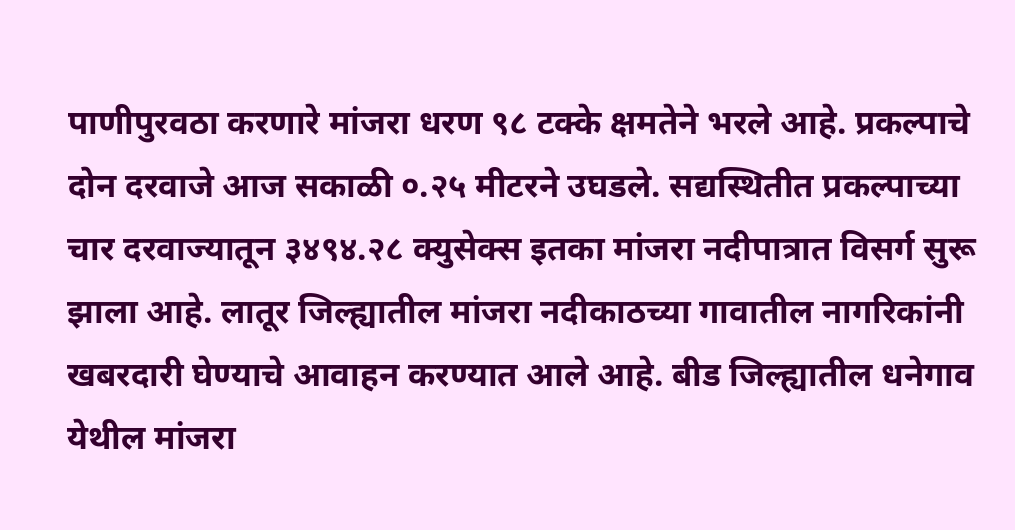पाणीपुरवठा करणारे मांजरा धरण ९८ टक्के क्षमतेने भरले आहे. प्रकल्पाचे दोन दरवाजे आज सकाळी ०.२५ मीटरने उघडले. सद्यस्थितीत प्रकल्पाच्या चार दरवाज्यातून ३४९४.२८ क्युसेक्स इतका मांजरा नदीपात्रात विसर्ग सुरू झाला आहे. लातूर जिल्ह्यातील मांजरा नदीकाठच्या गावातील नागरिकांनी खबरदारी घेण्याचे आवाहन करण्यात आले आहे. बीड जिल्ह्यातील धनेगाव येथील मांजरा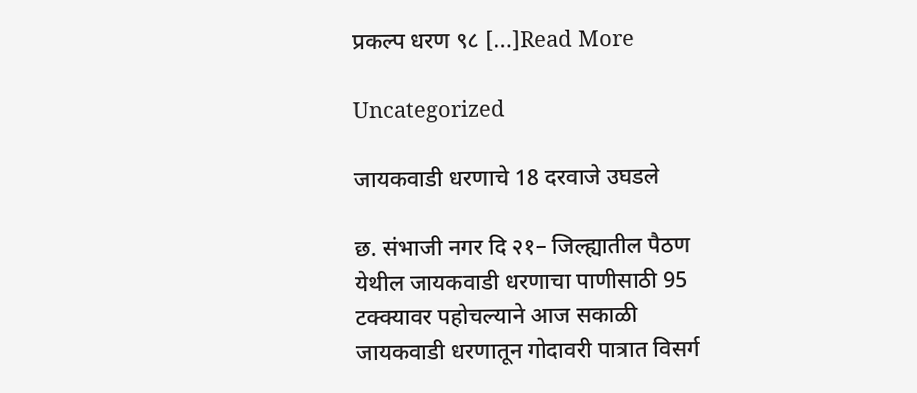प्रकल्प धरण ९८ […]Read More

Uncategorized

जायकवाडी धरणाचे 18 दरवाजे उघडले

छ. संभाजी नगर दि २१– जिल्ह्यातील पैठण येथील जायकवाडी धरणाचा पाणीसाठी 95 टक्क्यावर पहोचल्याने आज सकाळी जायकवाडी धरणातून गोदावरी पात्रात विसर्ग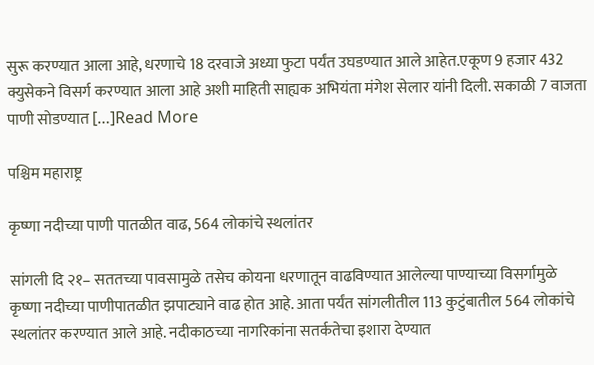सुरू करण्यात आला आहे, धरणाचे 18 दरवाजे अध्या फुटा पर्यंत उघडण्यात आले आहेत.एकूण 9 हजार 432 क्युसेकने विसर्ग करण्यात आला आहे अशी माहिती साह्यक अभियंता मंगेश सेलार यांनी दिली. सकाळी 7 वाजता पाणी सोडण्यात […]Read More

पश्चिम महाराष्ट्र

कृष्णा नदीच्या पाणी पातळीत वाढ, 564 लोकांचे स्थलांतर

सांगली दि २१– सततच्या पावसामुळे तसेच कोयना धरणातून वाढविण्यात आलेल्या पाण्याच्या विसर्गामुळे कृष्णा नदीच्या पाणीपातळीत झपाट्याने वाढ होत आहे. आता पर्यंत सांगलीतील 113 कुटुंबातील 564 लोकांचे स्थलांतर करण्यात आले आहे. नदीकाठच्या नागरिकांना सतर्कतेचा इशारा देण्यात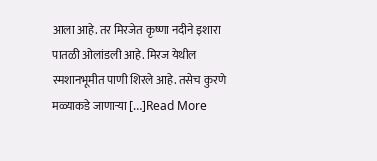आला आहे. तर मिरजेत कृष्णा नदीने इशारा पातळी ओलांडली आहे. मिरज येथील स्मशानभूमीत पाणी शिरले आहे. तसेच कुरणे मळ्याकडे जाणाऱ्या […]Read More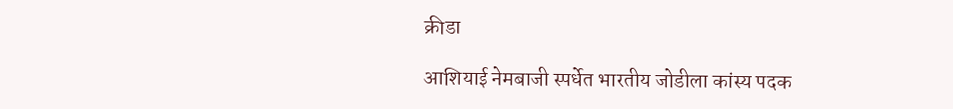क्रीडा

आशियाई नेमबाजी स्पर्धेत भारतीय जोडीला कांस्य पदक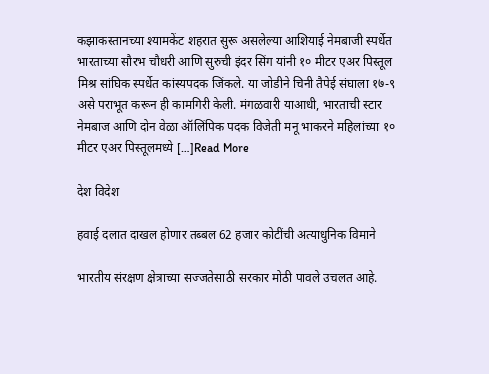कझाकस्तानच्या श्यामकेंट शहरात सुरू असलेल्या आशियाई नेमबाजी स्पर्धेत भारताच्या सौरभ चौधरी आणि सुरुची इंदर सिंग यांनी १० मीटर एअर पिस्तूल मिश्र सांघिक स्पर्धेत कांस्यपदक जिंकले. या जोडीने चिनी तैपेई संघाला १७-९ असे पराभूत करून ही कामगिरी केली. मंगळवारी याआधी, भारताची स्टार नेमबाज आणि दोन वेळा ऑलिंपिक पदक विजेती मनू भाकरने महिलांच्या १० मीटर एअर पिस्तूलमध्ये […]Read More

देश विदेश

हवाई दलात दाखल होणार तब्बल 62 हजार कोटींची अत्याधुनिक विमाने

भारतीय संरक्षण क्षेत्राच्या सज्जतेसाठी सरकार मोठी पावले उचलत आहे.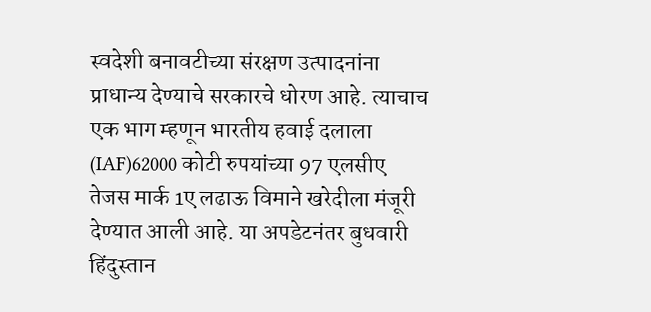स्वदेशी बनावटीच्या संरक्षण उत्पादनांना प्राधान्य देण्याचे सरकारचे धोरण आहे. त्याचाच एक भाग म्हणून भारतीय हवाई दलाला (IAF)62000 कोटी रुपयांच्या 97 एलसीए तेजस मार्क 1ए लढाऊ विमाने खरेदीला मंजूरी देण्यात आली आहे. या अपडेटनंतर बुधवारी हिंदुस्तान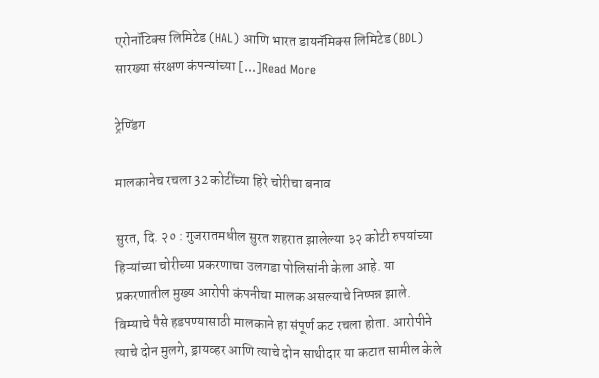एरोनॉटिक्स लिमिटेड (HAL) आणि भारत डायनॅमिक्स लिमिटेड (BDL) सारख्या संरक्षण कंपन्यांच्या […]Read More

ट्रेण्डिंग

मालकानेच रचला 32 कोटींच्या हिरे चोरीचा बनाव

सुरत, दि. २० : गुजरातमधील सुरत शहरात झालेल्या ३२ कोटी रुपयांच्या हिऱ्यांच्या चोरीच्या प्रकरणाचा उलगडा पोलिसांनी केला आहे. या प्रकरणातील मुख्य आरोपी कंपनीचा मालक असल्याचे निष्पन्न झाले. विम्याचे पैसे हडपण्यासाठी मालकाने हा संपूर्ण कट रचला होता. आरोपीने त्याचे दोन मुलगे, ड्रायव्हर आणि त्याचे दोन साथीदार या कटात सामील केले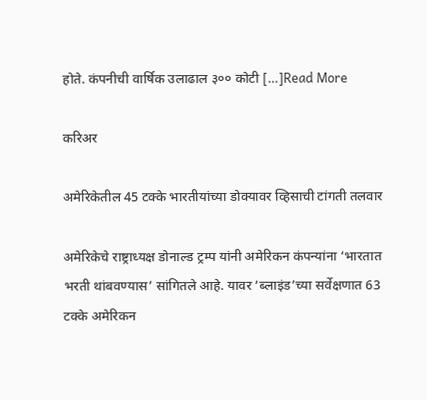होते. कंपनीची वार्षिक उलाढाल ३०० कोटी […]Read More

करिअर

अमेरिकेतील 45 टक्के भारतीयांच्या डोक्यावर व्हिसाची टांगती तलवार

अमेरिकेचे राष्ट्राध्यक्ष डोनाल्ड ट्रम्प यांनी अमेरिकन कंपन्यांना ‘भारतात भरती थांबवण्यास’ सांगितले आहे. यावर ‘ब्लाइंड’च्या सर्वेक्षणात 63 टक्के अमेरिकन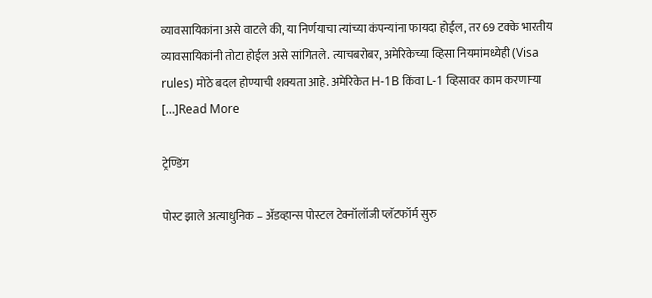व्यावसायिकांना असे वाटले की, या निर्णयाचा त्यांच्या कंपन्यांना फायदा होईल, तर 69 टक्के भारतीय व्यावसायिकांनी तोटा होईल असे सांगितले. त्याचबरोबर, अमेरिकेच्या व्हिसा नियमांमध्येही (Visa rules) मोठे बदल होण्याची शक्यता आहे. अमेरिकेत H-1B किंवा L-1 व्हिसावर काम करणाऱ्या […]Read More

ट्रेण्डिंग

पोस्ट झाले अत्याधुनिक – अ‍ॅडव्हान्स पोस्टल टेक्नॉलॉजी प्लॅटफॉर्म सुरु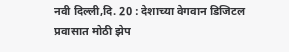नवी दिल्ली,दि. 20 : देशाच्या वेगवान डिजिटल प्रवासात मोठी झेप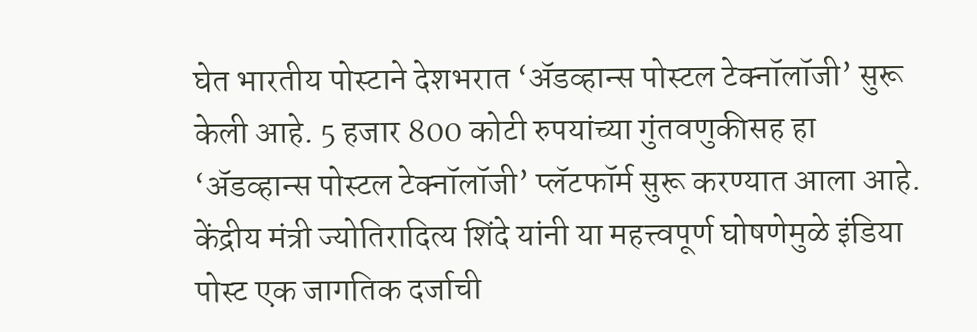घेत भारतीय पोस्टाने देशभरात ‘अ‍ॅडव्हान्स पोस्टल टेक्नॉलॉजी’ सुरू केली आहे. 5 हजार 800 कोटी रुपयांच्या गुंतवणुकीसह हा ‘अ‍ॅडव्हान्स पोस्टल टेक्नॉलॉजी’ प्लॅटफॉर्म सुरू करण्यात आला आहे. केंद्रीय मंत्री ज्योतिरादित्य शिंदे यांनी या महत्त्वपूर्ण घोषणेमुळे इंडिया पोस्ट एक जागतिक दर्जाची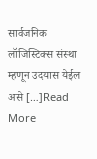सार्वजनिक लॉजिस्टिक्स संस्था म्हणून उदयास येईल असे […]Read More